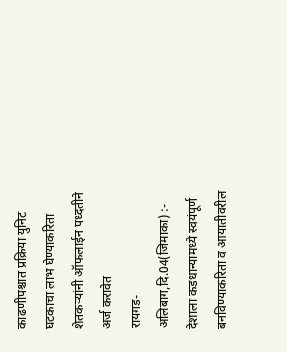काढणीपश्चात प्रक्रिया युनिट घटकाचा लाभ घेण्याकरिता शेतकऱ्यांनी ऑफलाईन पध्दतीने अर्ज करावेत
रायगड-अलिबाग,दि.04(जिमाका) :- देशाला कडधान्यामध्ये स्वयंपूर्ण बनविण्याकरिता व आयातीवरील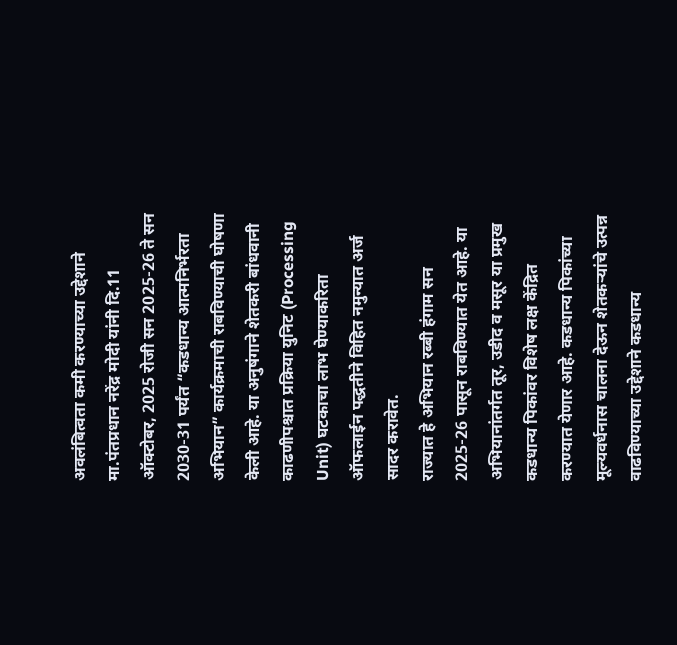अवलंबित्वता कमी करण्याच्या उद्देशाने मा.पंतप्रधान नरेंद्र मोदी यांनी दि.11 ऑक्टोबर, 2025 रोजी सन 2025-26 ते सन 2030-31 पर्यंत “कडधान्य आत्मनिर्भरता अभियान” कार्यक्रमाची राबविण्याची घोषणा केली आहे. या अनुषंगाने शेतकरी बांधवानी काढणीपश्चात प्रक्रिया युनिट (Processing Unit) घटकाचा लाभ घेण्याकरिता ऑफलाईन पद्धतीने विहित नमुन्यात अर्ज सादर करावेत.
राज्यात हे अभियान रब्बी हंगाम सन 2025-26 पासून राबविण्यात येत आहे. या अभियानांतर्गत तूर, उडीद व मसूर या प्रमुख कडधान्य पिकांवर विशेष लक्ष केंद्रित करण्यात येणार आहे. कडधान्य पिकांच्या मूल्यवर्धनास चालना देऊन शेतकऱ्यांचे उत्पन्न वाढविण्याच्या उद्देशाने कडधान्य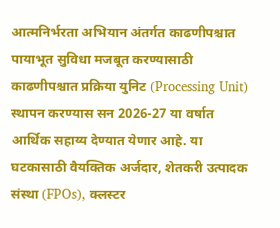आत्मनिर्भरता अभियान अंतर्गत काढणीपश्चात पायाभूत सुविधा मजबूत करण्यासाठी काढणीपश्चात प्रक्रिया युनिट (Processing Unit) स्थापन करण्यास सन 2026-27 या वर्षात आर्थिक सहाय्य देण्यात येणार आहे. या घटकासाठी वैयक्तिक अर्जदार, शेतकरी उत्पादक संस्था (FPOs), क्लस्टर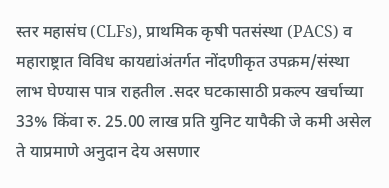स्तर महासंघ (CLFs), प्राथमिक कृषी पतसंस्था (PACS) व महाराष्ट्रात विविध कायद्यांअंतर्गत नोंदणीकृत उपक्रम/संस्था लाभ घेण्यास पात्र राहतील .सदर घटकासाठी प्रकल्प खर्चाच्या 33% किंवा रु. 25.00 लाख प्रति युनिट यापैकी जे कमी असेल ते याप्रमाणे अनुदान देय असणार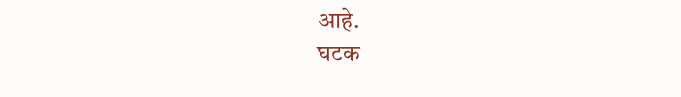आहे.
घटक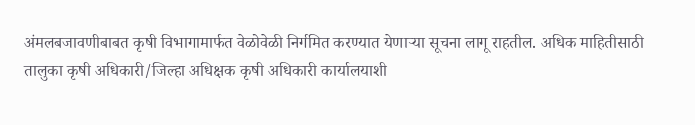अंमलबजावणीबाबत कृषी विभागामार्फत वेळोवेळी निर्गमित करण्यात येणाऱ्या सूचना लागू राहतील. अधिक माहितीसाठी तालुका कृषी अधिकारी/जिल्हा अधिक्षक कृषी अधिकारी कार्यालयाशी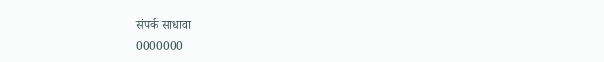संपर्क साधावा
0000000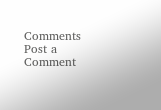Comments
Post a Comment